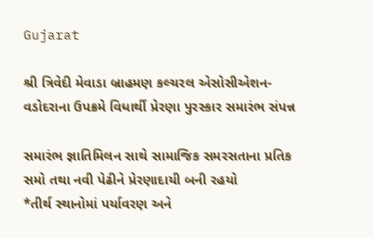Gujarat

શ્રી ત્રિવેદી મેવાડા બ્રાહમણ કલ્ચરલ એસોસીએશન-વડોદરાના ઉપક્રમે વિધાર્થી પ્રેરણા પુરસ્કાર સમારંભ સંપન્ન

સમારંભ જ્ઞાતિમિલન સાથે સામાજિક સમરસતાના પ્રતિક સમો તથા નવી પેઢીને પ્રેરણાદાયી બની રહયો
*તીર્થ સ્થાનોમાં પર્યાવરણ અને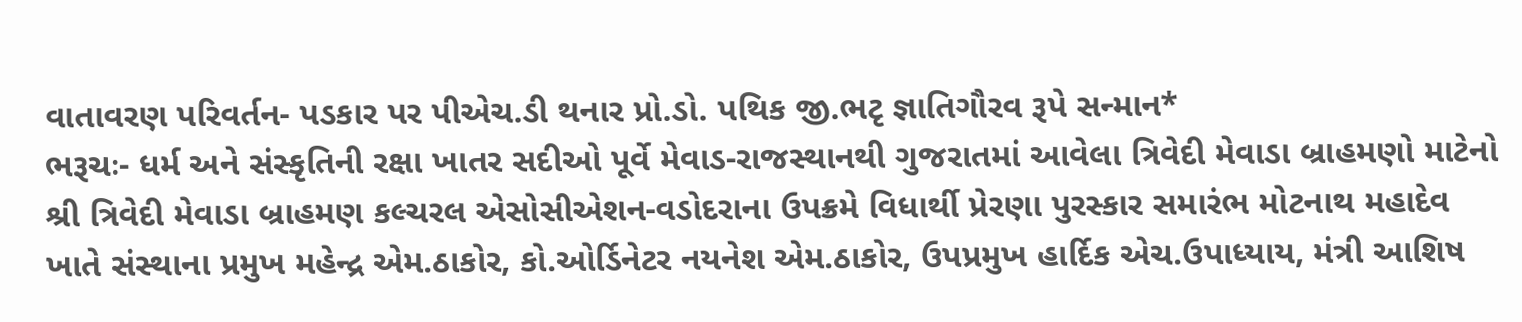વાતાવરણ પરિવર્તન- પડકાર પર પીએચ.ડી થનાર પ્રો.ડો. પથિક જી.ભટૃ જ્ઞાતિગૌરવ રૂપે સન્માન*
ભરૂચઃ- ધર્મ અને સંસ્કૃતિની રક્ષા ખાતર સદીઓ પૂર્વે મેવાડ-રાજસ્થાનથી ગુજરાતમાં આવેલા ત્રિવેદી મેવાડા બ્રાહમણો માટેનો શ્રી ત્રિવેદી મેવાડા બ્રાહમણ કલ્ચરલ એસોસીએશન-વડોદરાના ઉપક્રમે વિધાર્થી પ્રેરણા પુરસ્કાર સમારંભ મોટનાથ મહાદેવ ખાતે સંસ્થાના પ્રમુખ મહેન્દ્ર એમ.ઠાકોર, કો.ઓર્ડિનેટર નયનેશ એમ.ઠાકોર, ઉપપ્રમુખ હાર્દિક એચ.ઉપાધ્યાય, મંત્રી આશિષ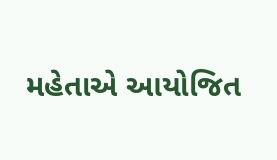મહેતાએ આયોજિત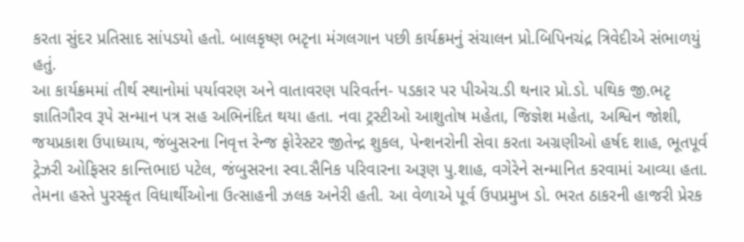કરતા સુંદર પ્રતિસાદ સાંપડયો હતો. બાલકૃષ્ણ ભટૃના મંગલગાન પછી કાર્યક્રમનું સંચાલન પ્રો.બિપિનચંદ્ર ત્રિવેદીએ સંભાળયું હતું.
આ કાર્યક્રમમાં તીર્થ સ્થાનોમાં પર્યાવરણ અને વાતાવરણ પરિવર્તન- પડકાર પર પીએચ.ડી થનાર પ્રો.ડો. પથિક જી.ભટૃ જ્ઞાતિગૌરવ રૂપે સન્માન પત્ર સહ અભિનંદિત થયા હતા. નવા ટ્રસ્ટીઓ આશુતોષ મહેતા, જિજ્ઞેશ મહેતા, અશ્વિન જોશી, જયપ્રકાશ ઉપાધ્યાય, જંબુસરના નિવૃત્ત રેન્જ ફોરેસ્ટર જીતેન્દ્ર શુકલ, પેન્શનરોની સેવા કરતા અગ્રણીઓ હર્ષદ શાહ, ભૂતપૂર્વ ટ્રેઝરી ઓફિસર કાન્તિભાઇ પટેલ, જંબુસરના સ્વા.સૈનિક પરિવારના અરૂણ પુ.શાહ, વગેરેને સન્માનિત કરવામાં આવ્યા હતા.
તેમના હસ્તે પુરસ્કૃત વિધાર્થીઓના ઉત્સાહની ઝલક અનેરી હતી. આ વેળાએ પૂર્વ ઉપપ્રમુખ ડો. ભરત ઠાકરની હાજરી પ્રેરક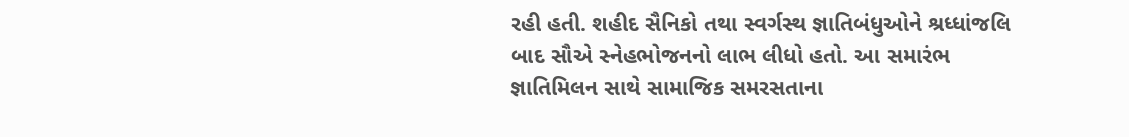રહી હતી. શહીદ સૈનિકો તથા સ્વર્ગસ્થ જ્ઞાતિબંધુઓને શ્રધ્ધાંજલિ બાદ સૌએ સ્નેહભોજનનો લાભ લીધો હતો. આ સમારંભ જ્ઞાતિમિલન સાથે સામાજિક સમરસતાના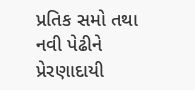પ્રતિક સમો તથા નવી પેઢીને પ્રેરણાદાયી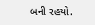બની રહયો.